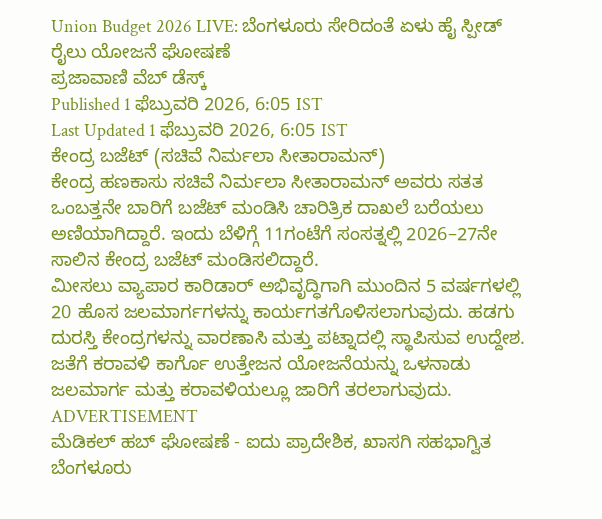Union Budget 2026 LIVE: ಬೆಂಗಳೂರು ಸೇರಿದಂತೆ ಏಳು ಹೈ ಸ್ಪೀಡ್ ರೈಲು ಯೋಜನೆ ಘೋಷಣೆ
ಪ್ರಜಾವಾಣಿ ವೆಬ್ ಡೆಸ್ಕ್
Published 1 ಫೆಬ್ರುವರಿ 2026, 6:05 IST
Last Updated 1 ಫೆಬ್ರುವರಿ 2026, 6:05 IST
ಕೇಂದ್ರ ಬಜೆಟ್ (ಸಚಿವೆ ನಿರ್ಮಲಾ ಸೀತಾರಾಮನ್)
ಕೇಂದ್ರ ಹಣಕಾಸು ಸಚಿವೆ ನಿರ್ಮಲಾ ಸೀತಾರಾಮನ್ ಅವರು ಸತತ ಒಂಬತ್ತನೇ ಬಾರಿಗೆ ಬಜೆಟ್ ಮಂಡಿಸಿ ಚಾರಿತ್ರಿಕ ದಾಖಲೆ ಬರೆಯಲು ಅಣಿಯಾಗಿದ್ದಾರೆ. ಇಂದು ಬೆಳಿಗ್ಗೆ 11ಗಂಟೆಗೆ ಸಂಸತ್ನಲ್ಲಿ 2026–27ನೇ ಸಾಲಿನ ಕೇಂದ್ರ ಬಜೆಟ್ ಮಂಡಿಸಲಿದ್ದಾರೆ.
ಮೀಸಲು ವ್ಯಾಪಾರ ಕಾರಿಡಾರ್ ಅಭಿವೃದ್ಧಿಗಾಗಿ ಮುಂದಿನ 5 ವರ್ಷಗಳಲ್ಲಿ 20 ಹೊಸ ಜಲಮಾರ್ಗಗಳನ್ನು ಕಾರ್ಯಗತಗೊಳಿಸಲಾಗುವುದು. ಹಡಗು ದುರಸ್ತಿ ಕೇಂದ್ರಗಳನ್ನು ವಾರಣಾಸಿ ಮತ್ತು ಪಟ್ನಾದಲ್ಲಿ ಸ್ಥಾಪಿಸುವ ಉದ್ದೇಶ. ಜತೆಗೆ ಕರಾವಳಿ ಕಾರ್ಗೊ ಉತ್ತೇಜನ ಯೋಜನೆಯನ್ನು ಒಳನಾಡು ಜಲಮಾರ್ಗ ಮತ್ತು ಕರಾವಳಿಯಲ್ಲೂ ಜಾರಿಗೆ ತರಲಾಗುವುದು.
ADVERTISEMENT
ಮೆಡಿಕಲ್ ಹಬ್ ಘೋಷಣೆ - ಐದು ಪ್ರಾದೇಶಿಕ, ಖಾಸಗಿ ಸಹಭಾಗ್ವಿತ
ಬೆಂಗಳೂರು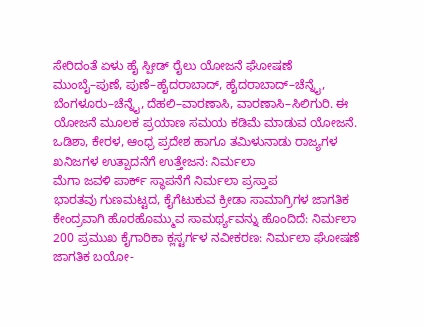ಸೇರಿದಂತೆ ಏಳು ಹೈ ಸ್ಪೀಡ್ ರೈಲು ಯೋಜನೆ ಘೋಷಣೆ
ಮುಂಬೈ–ಪುಣೆ, ಪುಣೆ–ಹೈದರಾಬಾದ್, ಹೈದರಾಬಾದ್–ಚೆನ್ನೈ, ಬೆಂಗಳೂರು–ಚೆನ್ನೈ, ದೆಹಲಿ–ವಾರಣಾಸಿ, ವಾರಣಾಸಿ–ಸಿಲಿಗುರಿ. ಈ ಯೋಜನೆ ಮೂಲಕ ಪ್ರಯಾಣ ಸಮಯ ಕಡಿಮೆ ಮಾಡುವ ಯೋಜನೆ.
ಒಡಿಶಾ, ಕೇರಳ, ಆಂಧ್ರ ಪ್ರದೇಶ ಹಾಗೂ ತಮಿಳುನಾಡು ರಾಜ್ಯಗಳ ಖನಿಜಗಳ ಉತ್ಪಾದನೆಗೆ ಉತ್ತೇಜನ: ನಿರ್ಮಲಾ
ಮೆಗಾ ಜವಳಿ ಪಾರ್ಕ್ ಸ್ಥಾಪನೆಗೆ ನಿರ್ಮಲಾ ಪ್ರಸ್ತಾಪ
ಭಾರತವು ಗುಣಮಟ್ಟದ, ಕೈಗೆಟುಕುವ ಕ್ರೀಡಾ ಸಾಮಾಗ್ರಿಗಳ ಜಾಗತಿಕ ಕೇಂದ್ರವಾಗಿ ಹೊರಹೊಮ್ಮುವ ಸಾಮರ್ಥ್ಯವನ್ನು ಹೊಂದಿದೆ: ನಿರ್ಮಲಾ
200 ಪ್ರಮುಖ ಕೈಗಾರಿಕಾ ಕ್ಲಸ್ಟರ್ಗಳ ನವೀಕರಣ: ನಿರ್ಮಲಾ ಘೋಷಣೆ
ಜಾಗತಿಕ ಬಯೋ-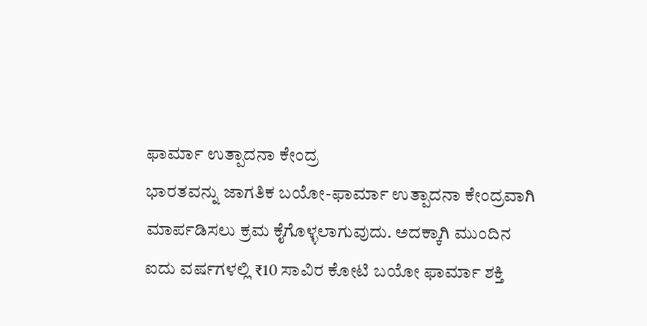ಫಾರ್ಮಾ ಉತ್ಪಾದನಾ ಕೇಂದ್ರ
ಭಾರತವನ್ನು ಜಾಗತಿಕ ಬಯೋ-ಫಾರ್ಮಾ ಉತ್ಪಾದನಾ ಕೇಂದ್ರವಾಗಿ ಮಾರ್ಪಡಿಸಲು ಕ್ರಮ ಕೈಗೊಳ್ಳಲಾಗುವುದು. ಅದಕ್ಕಾಗಿ ಮುಂದಿನ ಐದು ವರ್ಷಗಳಲ್ಲಿ ₹10 ಸಾವಿರ ಕೋಟಿ ಬಯೋ ಫಾರ್ಮಾ ಶಕ್ತಿ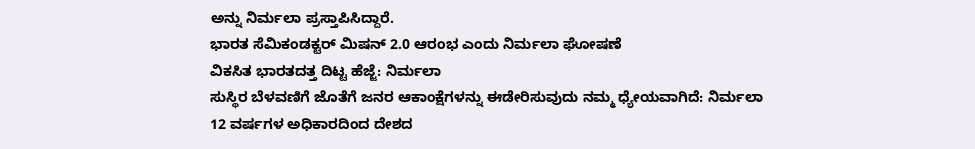ಅನ್ನು ನಿರ್ಮಲಾ ಪ್ರಸ್ತಾಪಿಸಿದ್ದಾರೆ.
ಭಾರತ ಸೆಮಿಕಂಡಕ್ಟರ್ ಮಿಷನ್ 2.0 ಆರಂಭ ಎಂದು ನಿರ್ಮಲಾ ಘೋಷಣೆ
ವಿಕಸಿತ ಭಾರತದತ್ತ ದಿಟ್ಟ ಹೆಜ್ಜೆ: ನಿರ್ಮಲಾ
ಸುಸ್ಥಿರ ಬೆಳವಣಿಗೆ ಜೊತೆಗೆ ಜನರ ಆಕಾಂಕ್ಷೆಗಳನ್ನು ಈಡೇರಿಸುವುದು ನಮ್ಮ ಧ್ಯೇಯವಾಗಿದೆ: ನಿರ್ಮಲಾ
12 ವರ್ಷಗಳ ಅಧಿಕಾರದಿಂದ ದೇಶದ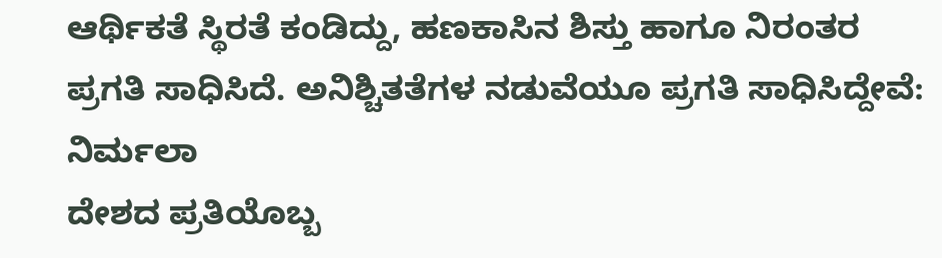ಆರ್ಥಿಕತೆ ಸ್ಥಿರತೆ ಕಂಡಿದ್ದು, ಹಣಕಾಸಿನ ಶಿಸ್ತು ಹಾಗೂ ನಿರಂತರ ಪ್ರಗತಿ ಸಾಧಿಸಿದೆ. ಅನಿಶ್ಚಿತತೆಗಳ ನಡುವೆಯೂ ಪ್ರಗತಿ ಸಾಧಿಸಿದ್ದೇವೆ: ನಿರ್ಮಲಾ
ದೇಶದ ಪ್ರತಿಯೊಬ್ಬ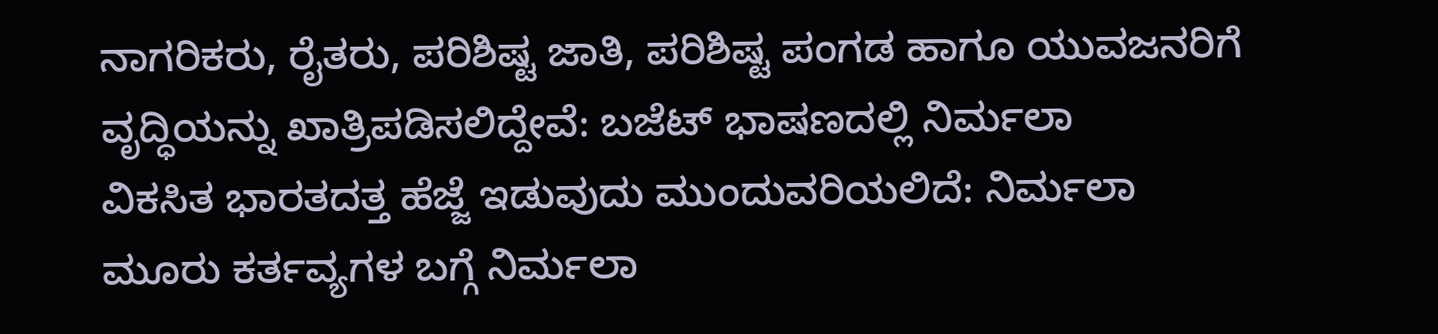ನಾಗರಿಕರು, ರೈತರು, ಪರಿಶಿಷ್ಟ ಜಾತಿ, ಪರಿಶಿಷ್ಟ ಪಂಗಡ ಹಾಗೂ ಯುವಜನರಿಗೆ ವೃದ್ಧಿಯನ್ನು ಖಾತ್ರಿಪಡಿಸಲಿದ್ದೇವೆ: ಬಜೆಟ್ ಭಾಷಣದಲ್ಲಿ ನಿರ್ಮಲಾ
ವಿಕಸಿತ ಭಾರತದತ್ತ ಹೆಜ್ಜೆ ಇಡುವುದು ಮುಂದುವರಿಯಲಿದೆ: ನಿರ್ಮಲಾ
ಮೂರು ಕರ್ತವ್ಯಗಳ ಬಗ್ಗೆ ನಿರ್ಮಲಾ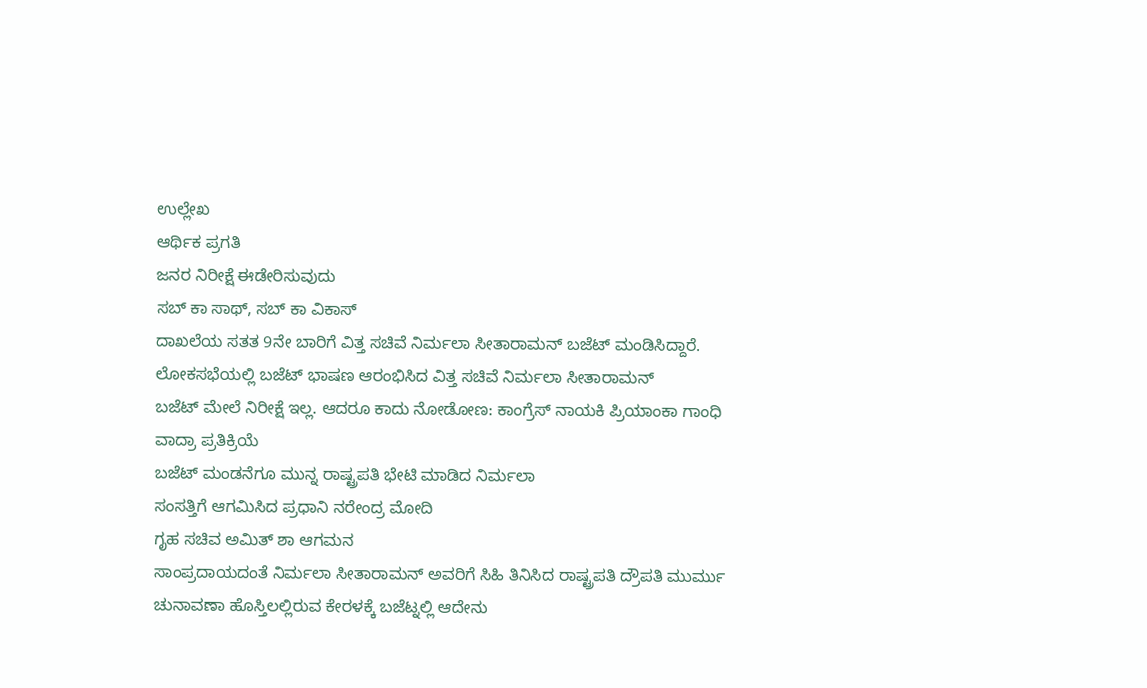ಉಲ್ಲೇಖ
ಆರ್ಥಿಕ ಪ್ರಗತಿ
ಜನರ ನಿರೀಕ್ಷೆ ಈಡೇರಿಸುವುದು
ಸಬ್ ಕಾ ಸಾಥ್, ಸಬ್ ಕಾ ವಿಕಾಸ್
ದಾಖಲೆಯ ಸತತ 9ನೇ ಬಾರಿಗೆ ವಿತ್ತ ಸಚಿವೆ ನಿರ್ಮಲಾ ಸೀತಾರಾಮನ್ ಬಜೆಟ್ ಮಂಡಿಸಿದ್ದಾರೆ.
ಲೋಕಸಭೆಯಲ್ಲಿ ಬಜೆಟ್ ಭಾಷಣ ಆರಂಭಿಸಿದ ವಿತ್ತ ಸಚಿವೆ ನಿರ್ಮಲಾ ಸೀತಾರಾಮನ್
ಬಜೆಟ್ ಮೇಲೆ ನಿರೀಕ್ಷೆ ಇಲ್ಲ. ಆದರೂ ಕಾದು ನೋಡೋಣ: ಕಾಂಗ್ರೆಸ್ ನಾಯಕಿ ಪ್ರಿಯಾಂಕಾ ಗಾಂಧಿ ವಾದ್ರಾ ಪ್ರತಿಕ್ರಿಯೆ
ಬಜೆಟ್ ಮಂಡನೆಗೂ ಮುನ್ನ ರಾಷ್ಟ್ರಪತಿ ಭೇಟಿ ಮಾಡಿದ ನಿರ್ಮಲಾ
ಸಂಸತ್ತಿಗೆ ಆಗಮಿಸಿದ ಪ್ರಧಾನಿ ನರೇಂದ್ರ ಮೋದಿ
ಗೃಹ ಸಚಿವ ಅಮಿತ್ ಶಾ ಆಗಮನ
ಸಾಂಪ್ರದಾಯದಂತೆ ನಿರ್ಮಲಾ ಸೀತಾರಾಮನ್ ಅವರಿಗೆ ಸಿಹಿ ತಿನಿಸಿದ ರಾಷ್ಟ್ರಪತಿ ದ್ರೌಪತಿ ಮುರ್ಮು
ಚುನಾವಣಾ ಹೊಸ್ತಿಲಲ್ಲಿರುವ ಕೇರಳಕ್ಕೆ ಬಜೆಟ್ನಲ್ಲಿ ಆದೇನು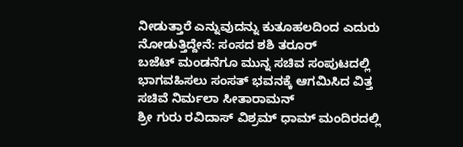ನೀಡುತ್ತಾರೆ ಎನ್ನುವುದನ್ನು ಕುತೂಹಲದಿಂದ ಎದುರು ನೋಡುತ್ತಿದ್ದೇನೆ: ಸಂಸದ ಶಶಿ ತರೂರ್
ಬಜೆಟ್ ಮಂಡನೆಗೂ ಮುನ್ನ ಸಚಿವ ಸಂಪುಟದಲ್ಲಿ ಭಾಗವಹಿಸಲು ಸಂಸತ್ ಭವನಕ್ಕೆ ಆಗಮಿಸಿದ ವಿತ್ತ ಸಚಿವೆ ನಿರ್ಮಲಾ ಸೀತಾರಾಮನ್
ಶ್ರೀ ಗುರು ರವಿದಾಸ್ ವಿಶ್ರಮ್ ಧಾಮ್ ಮಂದಿರದಲ್ಲಿ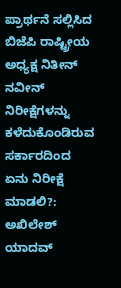ಪ್ರಾರ್ಥನೆ ಸಲ್ಲಿಸಿದ ಬಿಜೆಪಿ ರಾಷ್ಟ್ರೀಯ ಅಧ್ಯಕ್ಷ ನಿತೀನ್ ನವೀನ್
ನಿರೀಕ್ಷೆಗಳನ್ನು ಕಳೆದುಕೊಂಡಿರುವ ಸರ್ಕಾರದಿಂದ ಏನು ನಿರೀಕ್ಷೆ ಮಾಡಲಿ?: ಅಖಿಲೇಶ್ ಯಾದವ್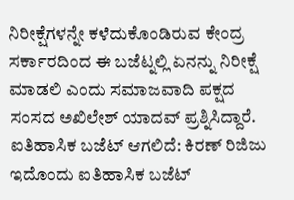ನಿರೀಕ್ಷೆಗಳನ್ನೇ ಕಳೆದುಕೊಂಡಿರುವ ಕೇಂದ್ರ ಸರ್ಕಾರದಿಂದ ಈ ಬಜೆಟ್ನಲ್ಲಿ ಏನನ್ನು ನಿರೀಕ್ಷೆ ಮಾಡಲಿ ಎಂದು ಸಮಾಜವಾದಿ ಪಕ್ಷದ ಸಂಸದ ಅಖಿಲೇಶ್ ಯಾದವ್ ಪ್ರಶ್ನಿಸಿದ್ದಾರೆ.
ಐತಿಹಾಸಿಕ ಬಜೆಟ್ ಆಗಲಿದೆ: ಕಿರಣ್ ರಿಜಿಜು
ಇದೊಂದು ಐತಿಹಾಸಿಕ ಬಜೆಟ್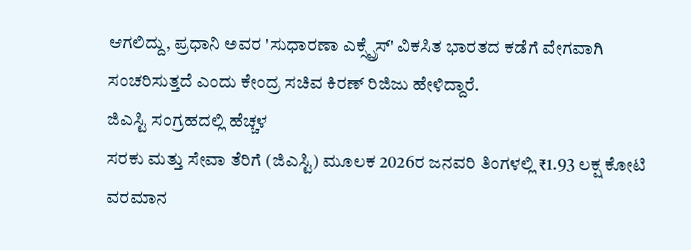ಆಗಲಿದ್ದು, ಪ್ರಧಾನಿ ಅವರ 'ಸುಧಾರಣಾ ಎಕ್ಸ್ಪ್ರೆಸ್' ವಿಕಸಿತ ಭಾರತದ ಕಡೆಗೆ ವೇಗವಾಗಿ ಸಂಚರಿಸುತ್ತದೆ ಎಂದು ಕೇಂದ್ರ ಸಚಿವ ಕಿರಣ್ ರಿಜಿಜು ಹೇಳಿದ್ದಾರೆ.
ಜಿಎಸ್ಟಿ ಸಂಗ್ರಹದಲ್ಲಿ ಹೆಚ್ಚಳ
ಸರಕು ಮತ್ತು ಸೇವಾ ತೆರಿಗೆ (ಜಿಎಸ್ಟಿ) ಮೂಲಕ 2026ರ ಜನವರಿ ತಿಂಗಳಲ್ಲಿ ₹1.93 ಲಕ್ಷ ಕೋಟಿ ವರಮಾನ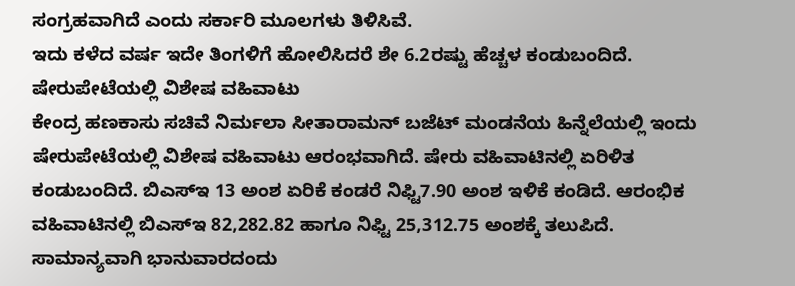ಸಂಗ್ರಹವಾಗಿದೆ ಎಂದು ಸರ್ಕಾರಿ ಮೂಲಗಳು ತಿಳಿಸಿವೆ.
ಇದು ಕಳೆದ ವರ್ಷ ಇದೇ ತಿಂಗಳಿಗೆ ಹೋಲಿಸಿದರೆ ಶೇ 6.2ರಷ್ಟು ಹೆಚ್ಚಳ ಕಂಡುಬಂದಿದೆ.
ಷೇರುಪೇಟೆಯಲ್ಲಿ ವಿಶೇಷ ವಹಿವಾಟು
ಕೇಂದ್ರ ಹಣಕಾಸು ಸಚಿವೆ ನಿರ್ಮಲಾ ಸೀತಾರಾಮನ್ ಬಜೆಟ್ ಮಂಡನೆಯ ಹಿನ್ನೆಲೆಯಲ್ಲಿ ಇಂದು ಷೇರುಪೇಟೆಯಲ್ಲಿ ವಿಶೇಷ ವಹಿವಾಟು ಆರಂಭವಾಗಿದೆ. ಷೇರು ವಹಿವಾಟಿನಲ್ಲಿ ಏರಿಳಿತ ಕಂಡುಬಂದಿದೆ. ಬಿಎಸ್ಇ 13 ಅಂಶ ಏರಿಕೆ ಕಂಡರೆ ನಿಫ್ಟಿ7.90 ಅಂಶ ಇಳಿಕೆ ಕಂಡಿದೆ. ಆರಂಭಿಕ ವಹಿವಾಟಿನಲ್ಲಿ ಬಿಎಸ್ಇ 82,282.82 ಹಾಗೂ ನಿಫ್ಟಿ 25,312.75 ಅಂಶಕ್ಕೆ ತಲುಪಿದೆ.
ಸಾಮಾನ್ಯವಾಗಿ ಭಾನುವಾರದಂದು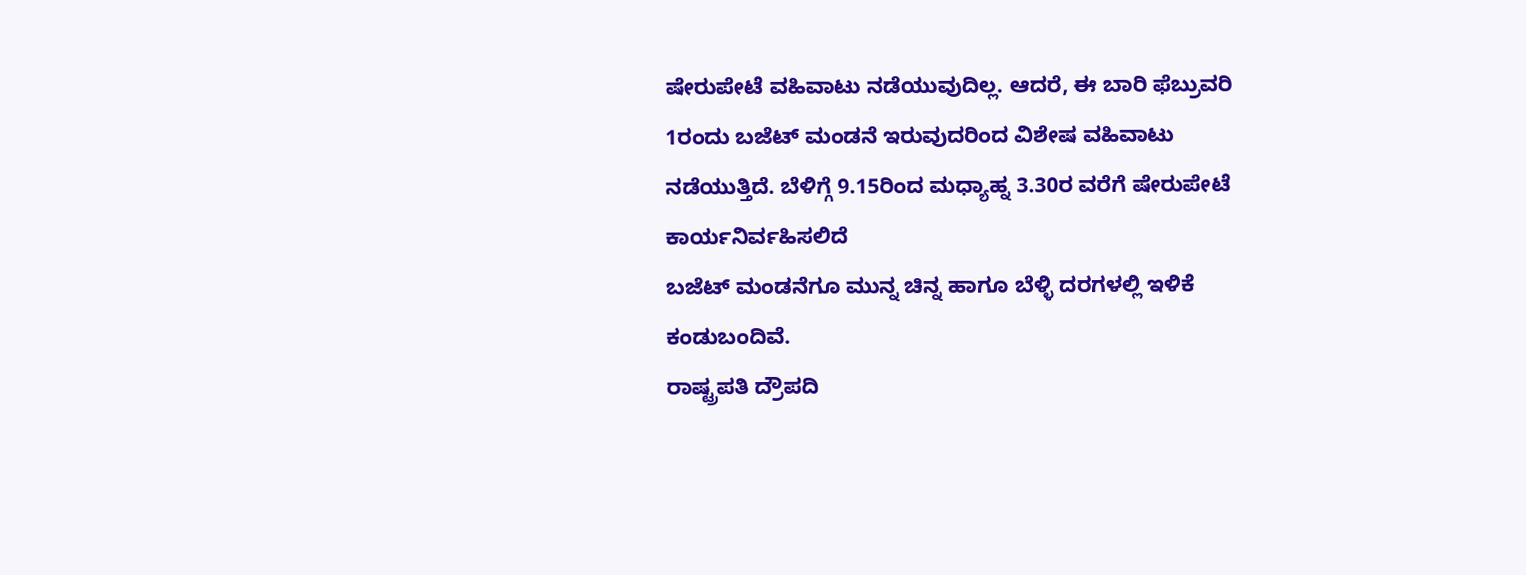ಷೇರುಪೇಟೆ ವಹಿವಾಟು ನಡೆಯುವುದಿಲ್ಲ. ಆದರೆ, ಈ ಬಾರಿ ಫೆಬ್ರುವರಿ 1ರಂದು ಬಜೆಟ್ ಮಂಡನೆ ಇರುವುದರಿಂದ ವಿಶೇಷ ವಹಿವಾಟು ನಡೆಯುತ್ತಿದೆ. ಬೆಳಿಗ್ಗೆ 9.15ರಿಂದ ಮಧ್ಯಾಹ್ನ 3.30ರ ವರೆಗೆ ಷೇರುಪೇಟೆ ಕಾರ್ಯನಿರ್ವಹಿಸಲಿದೆ
ಬಜೆಟ್ ಮಂಡನೆಗೂ ಮುನ್ನ ಚಿನ್ನ ಹಾಗೂ ಬೆಳ್ಳಿ ದರಗಳಲ್ಲಿ ಇಳಿಕೆ ಕಂಡುಬಂದಿವೆ.
ರಾಷ್ಟ್ರಪತಿ ದ್ರೌಪದಿ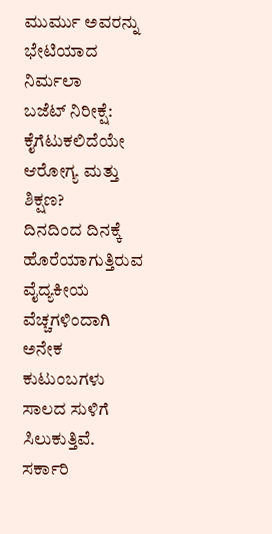ಮುರ್ಮು ಅವರನ್ನು ಭೇಟಿಯಾದ ನಿರ್ಮಲಾ
ಬಜೆಟ್ ನಿರೀಕ್ಷೆ: ಕೈಗೆಟುಕಲಿದೆಯೇ ಆರೋಗ್ಯ ಮತ್ತು ಶಿಕ್ಷಣ?
ದಿನದಿಂದ ದಿನಕ್ಕೆ ಹೊರೆಯಾಗುತ್ತಿರುವ ವೈದ್ಯಕೀಯ ವೆಚ್ಚಗಳಿಂದಾಗಿ ಅನೇಕ ಕುಟುಂಬಗಳು ಸಾಲದ ಸುಳಿಗೆ ಸಿಲುಕುತ್ತಿವೆ. ಸರ್ಕಾರಿ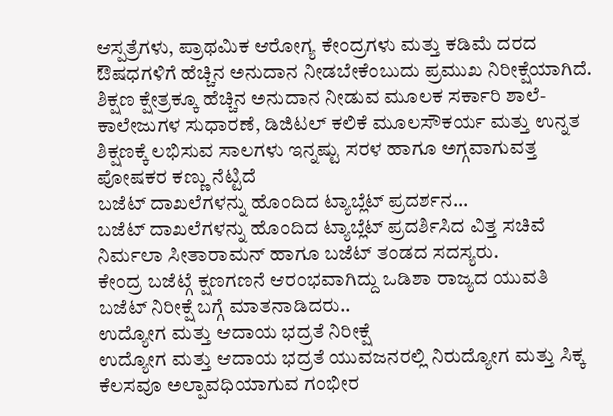ಆಸ್ಪತ್ರೆಗಳು, ಪ್ರಾಥಮಿಕ ಆರೋಗ್ಯ ಕೇಂದ್ರಗಳು ಮತ್ತು ಕಡಿಮೆ ದರದ ಔಷಧಗಳಿಗೆ ಹೆಚ್ಚಿನ ಅನುದಾನ ನೀಡಬೇಕೆಂಬುದು ಪ್ರಮುಖ ನಿರೀಕ್ಷೆಯಾಗಿದೆ.
ಶಿಕ್ಷಣ ಕ್ಷೇತ್ರಕ್ಕೂ ಹೆಚ್ಚಿನ ಅನುದಾನ ನೀಡುವ ಮೂಲಕ ಸರ್ಕಾರಿ ಶಾಲೆ-ಕಾಲೇಜುಗಳ ಸುಧಾರಣೆ, ಡಿಜಿಟಲ್ ಕಲಿಕೆ ಮೂಲಸೌಕರ್ಯ ಮತ್ತು ಉನ್ನತ ಶಿಕ್ಷಣಕ್ಕೆ ಲಭಿಸುವ ಸಾಲಗಳು ಇನ್ನಷ್ಟು ಸರಳ ಹಾಗೂ ಅಗ್ಗವಾಗುವತ್ತ ಪೋಷಕರ ಕಣ್ಣು ನೆಟ್ಟಿದೆ
ಬಜೆಟ್ ದಾಖಲೆಗಳನ್ನು ಹೊಂದಿದ ಟ್ಯಾಬ್ಲೆಟ್ ಪ್ರದರ್ಶನ...
ಬಜೆಟ್ ದಾಖಲೆಗಳನ್ನು ಹೊಂದಿದ ಟ್ಯಾಬ್ಲೆಟ್ ಪ್ರದರ್ಶಿಸಿದ ವಿತ್ತ ಸಚಿವೆ ನಿರ್ಮಲಾ ಸೀತಾರಾಮನ್ ಹಾಗೂ ಬಜೆಟ್ ತಂಡದ ಸದಸ್ಯರು.
ಕೇಂದ್ರ ಬಜೆಟ್ಗೆ ಕ್ಷಣಗಣನೆ ಆರಂಭವಾಗಿದ್ದು ಒಡಿಶಾ ರಾಜ್ಯದ ಯುವತಿ ಬಜೆಟ್ ನಿರೀಕ್ಷೆ ಬಗ್ಗೆ ಮಾತನಾಡಿದರು..
ಉದ್ಯೋಗ ಮತ್ತು ಆದಾಯ ಭದ್ರತೆ ನಿರೀಕ್ಷೆ
ಉದ್ಯೋಗ ಮತ್ತು ಆದಾಯ ಭದ್ರತೆ ಯುವಜನರಲ್ಲಿ ನಿರುದ್ಯೋಗ ಮತ್ತು ಸಿಕ್ಕ ಕೆಲಸವೂ ಅಲ್ಪಾವಧಿಯಾಗುವ ಗಂಭೀರ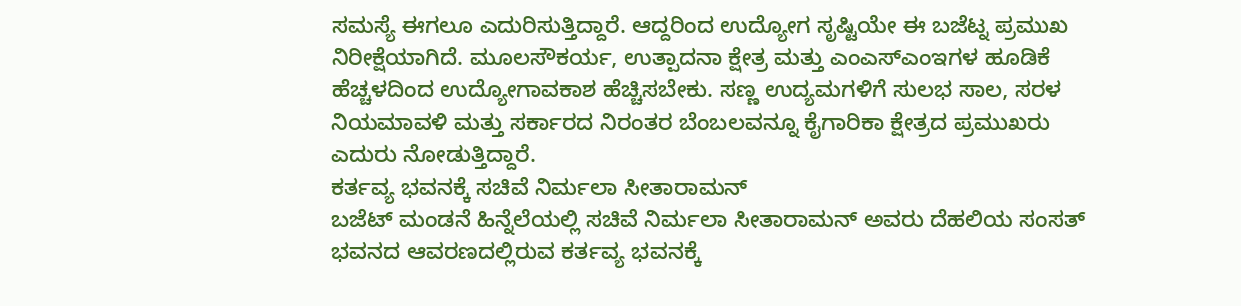ಸಮಸ್ಯೆ ಈಗಲೂ ಎದುರಿಸುತ್ತಿದ್ದಾರೆ. ಆದ್ದರಿಂದ ಉದ್ಯೋಗ ಸೃಷ್ಟಿಯೇ ಈ ಬಜೆಟ್ನ ಪ್ರಮುಖ ನಿರೀಕ್ಷೆಯಾಗಿದೆ. ಮೂಲಸೌಕರ್ಯ, ಉತ್ಪಾದನಾ ಕ್ಷೇತ್ರ ಮತ್ತು ಎಂಎಸ್ಎಂಇಗಳ ಹೂಡಿಕೆ ಹೆಚ್ಚಳದಿಂದ ಉದ್ಯೋಗಾವಕಾಶ ಹೆಚ್ಚಿಸಬೇಕು. ಸಣ್ಣ ಉದ್ಯಮಗಳಿಗೆ ಸುಲಭ ಸಾಲ, ಸರಳ ನಿಯಮಾವಳಿ ಮತ್ತು ಸರ್ಕಾರದ ನಿರಂತರ ಬೆಂಬಲವನ್ನೂ ಕೈಗಾರಿಕಾ ಕ್ಷೇತ್ರದ ಪ್ರಮುಖರು ಎದುರು ನೋಡುತ್ತಿದ್ದಾರೆ.
ಕರ್ತವ್ಯ ಭವನಕ್ಕೆ ಸಚಿವೆ ನಿರ್ಮಲಾ ಸೀತಾರಾಮನ್
ಬಜೆಟ್ ಮಂಡನೆ ಹಿನ್ನೆಲೆಯಲ್ಲಿ ಸಚಿವೆ ನಿರ್ಮಲಾ ಸೀತಾರಾಮನ್ ಅವರು ದೆಹಲಿಯ ಸಂಸತ್ ಭವನದ ಆವರಣದಲ್ಲಿರುವ ಕರ್ತವ್ಯ ಭವನಕ್ಕೆ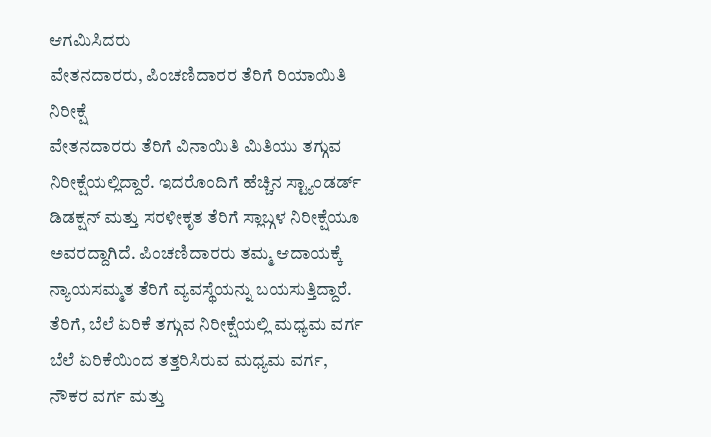ಆಗಮಿಸಿದರು
ವೇತನದಾರರು, ಪಿಂಚಣಿದಾರರ ತೆರಿಗೆ ರಿಯಾಯಿತಿ ನಿರೀಕ್ಷೆ
ವೇತನದಾರರು ತೆರಿಗೆ ವಿನಾಯಿತಿ ಮಿತಿಯು ತಗ್ಗುವ ನಿರೀಕ್ಷೆಯಲ್ಲಿದ್ದಾರೆ. ಇದರೊಂದಿಗೆ ಹೆಚ್ಚಿನ ಸ್ಟ್ಯಾಂಡರ್ಡ್ ಡಿಡಕ್ಷನ್ ಮತ್ತು ಸರಳೀಕೃತ ತೆರಿಗೆ ಸ್ಲಾಬ್ಗಳ ನಿರೀಕ್ಷೆಯೂ ಅವರದ್ದಾಗಿದೆ. ಪಿಂಚಣಿದಾರರು ತಮ್ಮ ಆದಾಯಕ್ಕೆ ನ್ಯಾಯಸಮ್ಮತ ತೆರಿಗೆ ವ್ಯವಸ್ಥೆಯನ್ನು ಬಯಸುತ್ತಿದ್ದಾರೆ.
ತೆರಿಗೆ, ಬೆಲೆ ಏರಿಕೆ ತಗ್ಗುವ ನಿರೀಕ್ಷೆಯಲ್ಲಿ ಮಧ್ಯಮ ವರ್ಗ
ಬೆಲೆ ಏರಿಕೆಯಿಂದ ತತ್ತರಿಸಿರುವ ಮಧ್ಯಮ ವರ್ಗ, ನೌಕರ ವರ್ಗ ಮತ್ತು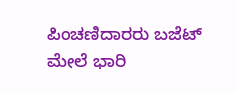ಪಿಂಚಣಿದಾರರು ಬಜೆಟ್ ಮೇಲೆ ಭಾರಿ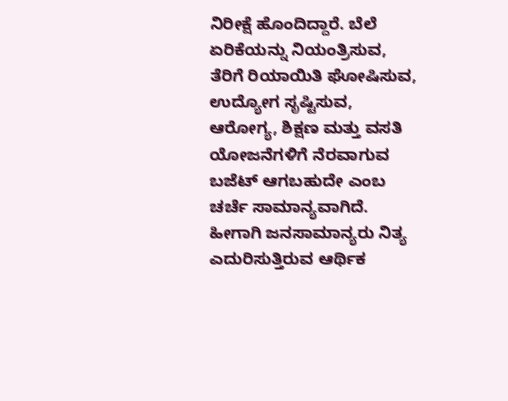ನಿರೀಕ್ಷೆ ಹೊಂದಿದ್ದಾರೆ. ಬೆಲೆ ಏರಿಕೆಯನ್ನು ನಿಯಂತ್ರಿಸುವ, ತೆರಿಗೆ ರಿಯಾಯಿತಿ ಘೋಷಿಸುವ, ಉದ್ಯೋಗ ಸೃಷ್ಟಿಸುವ, ಆರೋಗ್ಯ, ಶಿಕ್ಷಣ ಮತ್ತು ವಸತಿ ಯೋಜನೆಗಳಿಗೆ ನೆರವಾಗುವ ಬಜೆಟ್ ಆಗಬಹುದೇ ಎಂಬ ಚರ್ಚೆ ಸಾಮಾನ್ಯವಾಗಿದೆ. ಹೀಗಾಗಿ ಜನಸಾಮಾನ್ಯರು ನಿತ್ಯ ಎದುರಿಸುತ್ತಿರುವ ಆರ್ಥಿಕ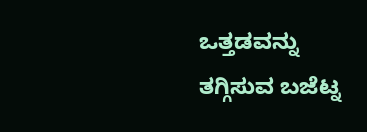ಒತ್ತಡವನ್ನು ತಗ್ಗಿಸುವ ಬಜೆಟ್ನ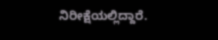ನಿರೀಕ್ಷೆಯಲ್ಲಿದ್ದಾರೆ.